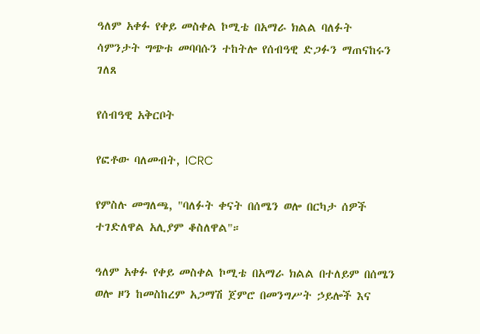ዓለም አቀፉ የቀይ መስቀል ኮሚቴ በአማራ ክልል ባለፉት ሳምንታት ግጭቱ መባባሱን ተከትሎ የሰብዓዊ ድጋፉን ማጠናከሩን ገለጸ

የሰብዓዊ አቅርቦት

የፎቶው ባለመብት, ICRC

የምስሉ መግለጫ, "ባለፉት ቀናት በሰሜን ወሎ በርካታ ሰዎች ተገድለዋል አሊያም ቆስለዋል"።

ዓለም አቀፉ የቀይ መስቀል ኮሚቴ በአማራ ክልል በተለይም በሰሜን ወሎ ዞን ከመስከረም አጋማሽ ጀምሮ በመንግሥት ኃይሎች እና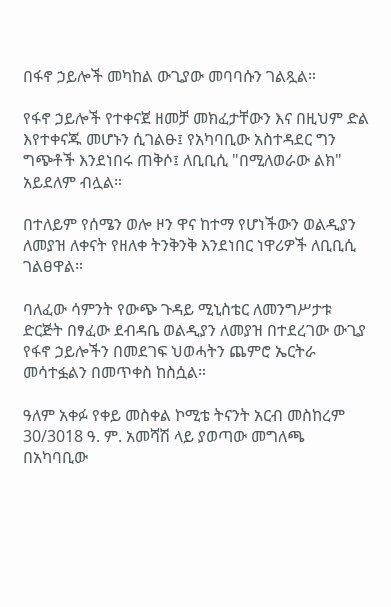በፋኖ ኃይሎች መካከል ውጊያው መባባሱን ገልጿል።

የፋኖ ኃይሎች የተቀናጀ ዘመቻ መክፈታቸውን እና በዚህም ድል እየተቀናጁ መሆኑን ሲገልፁ፤ የአካባቢው አስተዳደር ግን ግጭቶች እንደነበሩ ጠቅሶ፤ ለቢቢሲ "በሚለወራው ልክ" አይደለም ብሏል።

በተለይም የሰሜን ወሎ ዞን ዋና ከተማ የሆነችውን ወልዲያን ለመያዝ ለቀናት የዘለቀ ትንቅንቅ እንደነበር ነዋሪዎች ለቢቢሲ ገልፀዋል።

ባለፈው ሳምንት የውጭ ጉዳይ ሚኒስቴር ለመንግሥታቱ ድርጅት በፃፈው ደብዳቤ ወልዲያን ለመያዝ በተደረገው ውጊያ የፋኖ ኃይሎችን በመደገፍ ህወሓትን ጨምሮ ኤርትራ መሳተፏልን በመጥቀስ ከስሷል።

ዓለም አቀፉ የቀይ መስቀል ኮሚቴ ትናንት አርብ መስከረም 30/3018 ዓ. ም. አመሻሽ ላይ ያወጣው መግለጫ በአካባቢው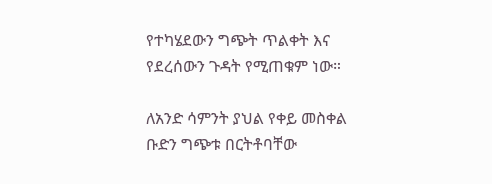የተካሄደውን ግጭት ጥልቀት እና የደረሰውን ጉዳት የሚጠቁም ነው።

ለአንድ ሳምንት ያህል የቀይ መስቀል ቡድን ግጭቱ በርትቶባቸው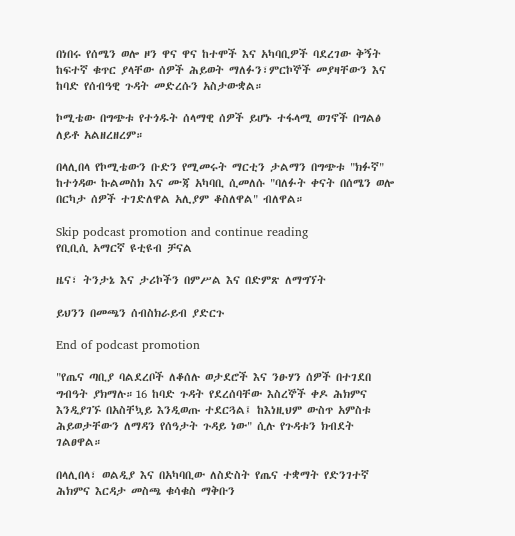በነበሩ የሰሜን ወሎ ዞን ዋና ዋና ከተሞች እና አካባቢዎች ባደረገው ቅኝት ከፍተኛ ቁጥር ያላቸው ሰዎች ሕይወት ማለፉን፣ምርኮኞች መያዛቸውን እና ከባድ የሰብዓዊ ጉዳት መድረሱን አስታውቋል።

ኮሚቴው በግጭቱ የተጎዱት ሰላማዊ ሰዎች ይሆኑ ተፋላሚ ወገኖች በግልፅ ለይቶ አልዘረዘረም።

በላሊበላ የኮሚቴውን ቡድን የሚመሩት ማርቲን ታልማን በግጭቱ "ክፉኛ" ከተጎዳው ኩልመስክ እና ሙጃ አካባቢ ሲመለሱ "ባለፉት ቀናት በሰሜን ወሎ በርካታ ሰዎች ተገድለዋል አሊያም ቆስለዋል" ብለዋል።

Skip podcast promotion and continue reading
የቢቢሲ አማርኛ ዩቲዩብ ቻናል

ዜና፣ ትንታኔ እና ታሪኮችን በምሥል እና በድምጽ ለማግኘት

ይህንን በመጫን ሰብስክራይብ ያድርጉ

End of podcast promotion

"የጤና ጣቢያ ባልደረቦች ለቆሰሉ ወታደሮች እና ንፁሃን ሰዎች በተገደበ ግብዓት ያክማሉ።16 ከባድ ጉዳት የደረሰባቸው እስረኞች ቀዶ ሕክምና እንዲያገኙ በአስቸኳይ እንዲወጡ ተደርጓል፤ ከእነዚህም ውስጥ አምስቱ ሕይወታቸውን ለማዳን የሰዓታት ጉዳይ ነው" ሲሉ የጉዳቱን ክብደት ገልፀዋል።

በላሊበላ፣ ወልዲያ እና በአካባቢው ለስድስት የጤና ተቋማት የድንገተኛ ሕክምና እርዳታ መስጫ ቁሳቁስ ማቅቡን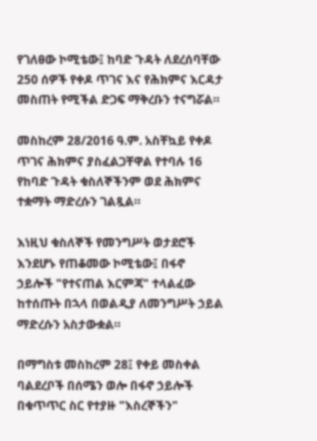የገለፀው ኮሚቴው፤ ከባድ ጉዳት ለደረሰባቸው 250 ሰዎች የቀዶ ጥገና እና የሕክምና እርዳታ መስጠት የሚችል ድጋፍ ማቅረቡን ተናግሯል።

መስከረም 28/2016 ዓ.ም. አስቸኳይ የቀዶ ጥገና ሕክምና ያስፈልጋቸዋል የተባሉ 16 የከባድ ጉዳት ቁስለኞችንም ወደ ሕክምና ተቋማት ማድረሱን ገልጿል።

እነዚህ ቁስለኞች የመንግሥት ወታደሮች እንደሆኑ የጠቆመው ኮሚቴው፤ በፋኖ ኃይሎች "የተናጠል እርምጃ" ተላልፈው ከተሰጡት በኋላ በወልዲያ ለመንግሥት ኃይል ማድረሱን አስታውቋል።

በማግስቱ መስከረም 28፤ የቀይ መስቀል ባልደረቦች በሰሜን ወሎ በፋኖ ኃይሎች በቁጥጥር ስር የተያዙ "እስረኞችን"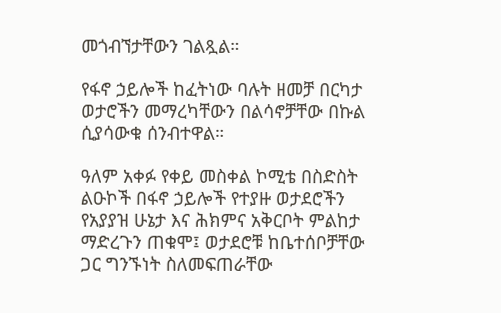መጎብኘታቸውን ገልጿል።

የፋኖ ኃይሎች ከፈትነው ባሉት ዘመቻ በርካታ ወታሮችን መማረካቸውን በልሳኖቻቸው በኩል ሲያሳውቁ ሰንብተዋል።

ዓለም አቀፉ የቀይ መስቀል ኮሚቴ በስድስት ልዑኮች በፋኖ ኃይሎች የተያዙ ወታደሮችን የአያያዝ ሁኔታ እና ሕክምና አቅርቦት ምልከታ ማድረጉን ጠቁሞ፤ ወታደሮቹ ከቤተሰቦቻቸው ጋር ግንኙነት ስለመፍጠራቸው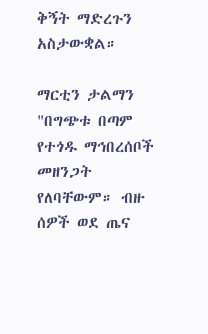ቅኝት ማድረጉን አስታውቋል።

ማርቲን ታልማን "በግጭቱ በጣም የተጎዱ ማኅበረሰቦች መዘንጋት የለባቸውም። ብዙ ሰዎች ወደ ጤና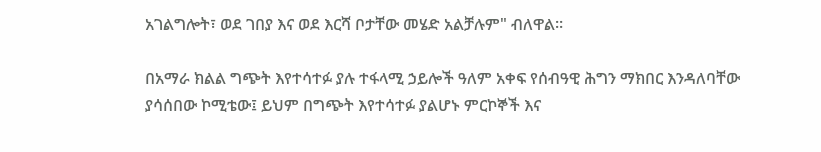አገልግሎት፣ ወደ ገበያ እና ወደ እርሻ ቦታቸው መሄድ አልቻሉም" ብለዋል።

በአማራ ክልል ግጭት እየተሳተፉ ያሉ ተፋላሚ ኃይሎች ዓለም አቀፍ የሰብዓዊ ሕግን ማክበር እንዳለባቸው ያሳሰበው ኮሚቴው፤ ይህም በግጭት እየተሳተፉ ያልሆኑ ምርኮኞች እና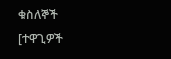ቁስለኞች [ተዋጊዎች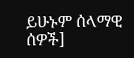ይሁኑም ሰላማዊ ሰዎች]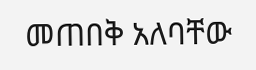መጠበቅ አለባቸው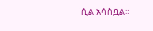ሲል አሳስቧል።